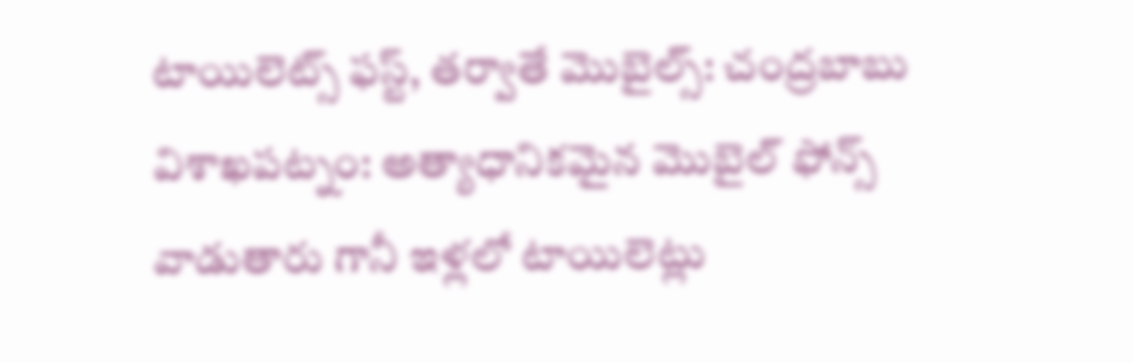టాయిలెట్స్ ఫస్ట్, తర్వాతే మొబైల్స్: చంద్రబాబు
విశాఖపట్నం: అత్యాధానికమైన మొబైల్ ఫోన్స్ వాడుతారు గానీ ఇళ్లలో టాయిలెట్లు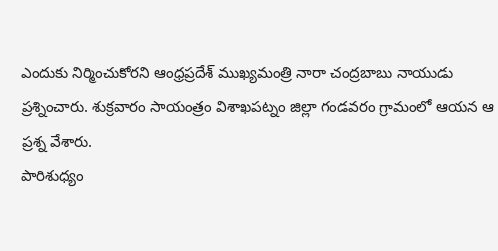ఎందుకు నిర్మించుకోరని ఆంధ్రప్రదేశ్ ముఖ్యమంత్రి నారా చంద్రబాబు నాయుడు ప్రశ్నించారు. శుక్రవారం సాయంత్రం విశాఖపట్నం జిల్లా గండవరం గ్రామంలో ఆయన ఆ ప్రశ్న వేశారు.
పారిశుధ్యం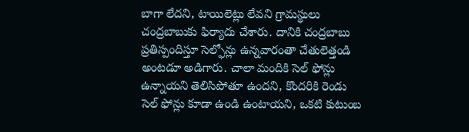బాగా లేదని, టాయిలెట్లు లేవని గ్రామస్థులు చంద్రబాబుకు ఫిర్యాదు చేశారు. దానికి చంద్రబాబు ప్రతిస్పందిస్తూ సెల్ఫోన్లు ఉన్నవారంతా చేతులెత్తండి అంటడూ అడిగారు. చాలా మందికి సెల్ ఫోన్లు ఉన్నాయని తెలిసిపోతూ ఉందని, కొందరికి రెండు సెల్ ఫోన్లు కూడా ఉండి ఉంటాయని, ఒకటి కుటుంబ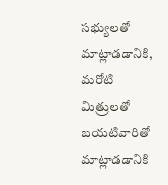సభ్యులతో మాట్లాడడానికి, మరోటి మిత్రులతో బయటివారితో మాట్లాడడానికి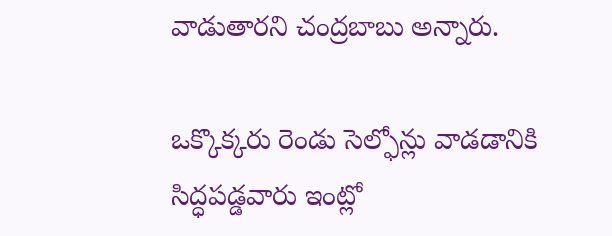వాడుతారని చంద్రబాబు అన్నారు.

ఒక్కొక్కరు రెండు సెల్ఫోన్లు వాడడానికి సిద్ధపడ్డవారు ఇంట్లో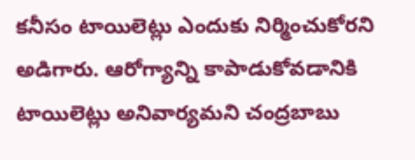కనీసం టాయిలెట్లు ఎందుకు నిర్మించుకోరని అడిగారు. ఆరోగ్యాన్ని కాపాడుకోవడానికి టాయిలెట్లు అనివార్యమని చంద్రబాబు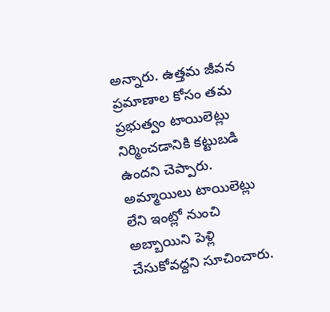అన్నారు. ఉత్తమ జీవన ప్రమాణాల కోసం తమ ప్రభుత్వం టాయిలెట్లు నిర్మించడానికి కట్టుబడి ఉందని చెప్పారు.
అమ్మాయిలు టాయిలెట్లు లేని ఇంట్లో నుంచి అబ్బాయిని పెళ్లి చేసుకోవద్దని సూచించారు.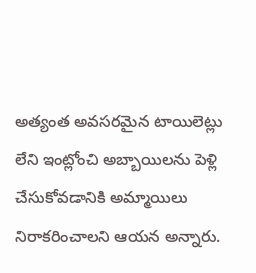అత్యంత అవసరమైన టాయిలెట్లు లేని ఇంట్లోంచి అబ్బాయిలను పెళ్లి చేసుకోవడానికి అమ్మాయిలు నిరాకరించాలని ఆయన అన్నారు.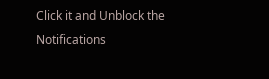Click it and Unblock the Notifications